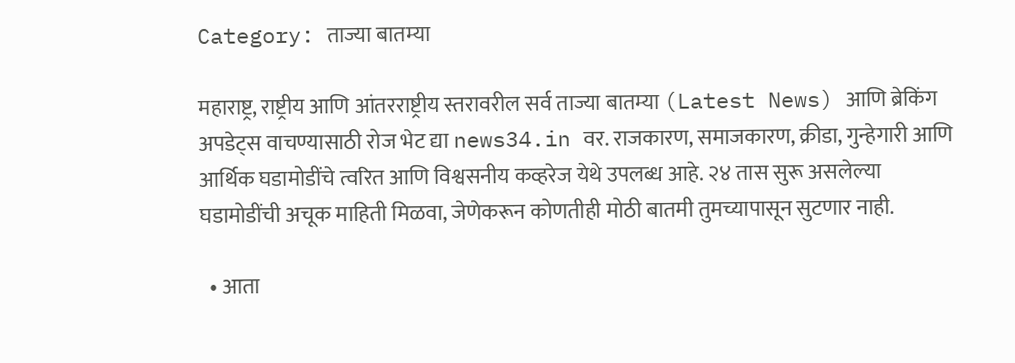Category: ताज्या बातम्या

महाराष्ट्र, राष्ट्रीय आणि आंतरराष्ट्रीय स्तरावरील सर्व ताज्या बातम्या (Latest News) आणि ब्रेकिंग अपडेट्स वाचण्यासाठी रोज भेट द्या news34.in वर. राजकारण, समाजकारण, क्रीडा, गुन्हेगारी आणि आर्थिक घडामोडींचे त्वरित आणि विश्वसनीय कव्हरेज येथे उपलब्ध आहे. २४ तास सुरू असलेल्या घडामोडींची अचूक माहिती मिळवा, जेणेकरून कोणतीही मोठी बातमी तुमच्यापासून सुटणार नाही.

  • आता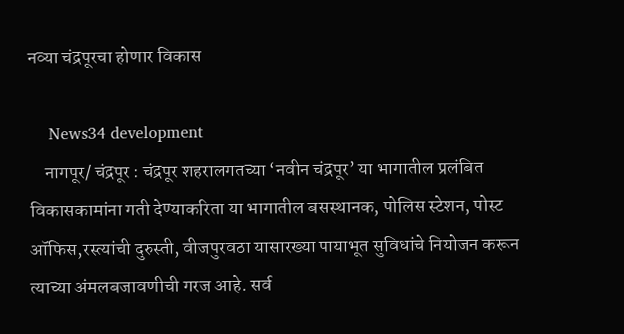नव्या चंद्रपूरचा होणार विकास

    News34 development
    नागपूर/ चंद्रपूर : चंद्रपूर शहरालगतच्या ‘नवीन चंद्रपूर’ या भागातील प्रलंबित विकासकामांना गती देण्याकरिता या भागातील बसस्थानक, पोलिस स्टेशन, पोस्ट ऑफिस,रस्त्यांची दुरुस्ती, वीजपुरवठा यासारख्या पायाभूत सुविधांचे नियोजन करून त्याच्या अंमलबजावणीची गरज आहे. सर्व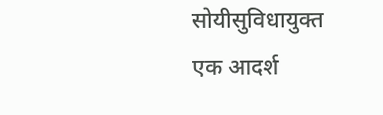सोयीसुविधायुक्त एक आदर्श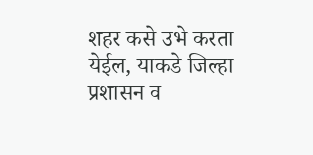शहर कसे उभे करता येईल, याकडे जिल्हा प्रशासन व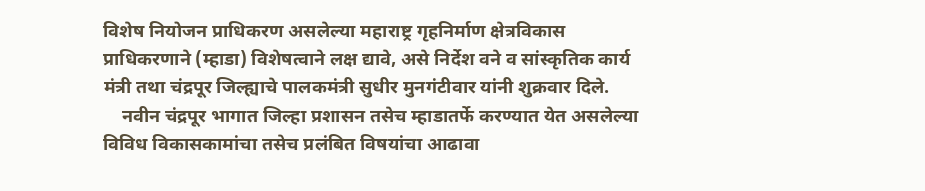विशेष नियोजन प्राधिकरण असलेल्या महाराष्ट्र गृहनिर्माण क्षेत्रविकास प्राधिकरणाने (म्हाडा) विशेषत्वाने लक्ष द्यावे, असे निर्देश वने व सांस्कृतिक कार्य मंत्री तथा चंद्रपूर जिल्ह्याचे पालकमंत्री सुधीर मुनगंटीवार यांनी शुक्रवार दिले.
    नवीन चंद्रपूर भागात जिल्हा प्रशासन तसेच म्हाडातर्फे करण्यात येत असलेल्या विविध विकासकामांचा तसेच प्रलंबित विषयांचा आढावा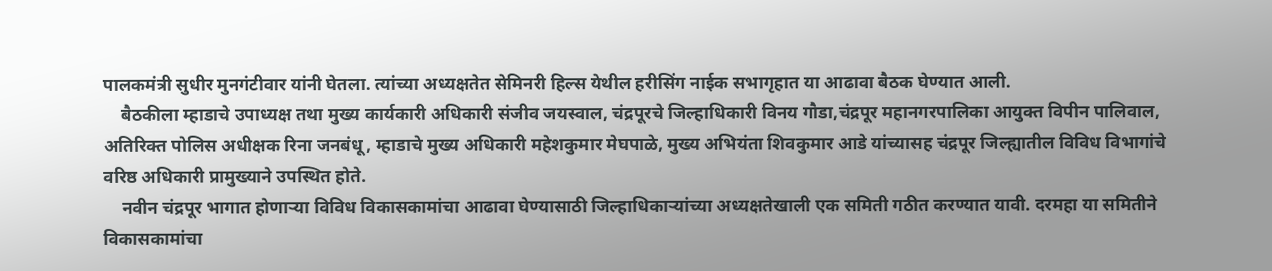पालकमंत्री सुधीर मुनगंटीवार यांनी घेतला. त्यांच्या अध्यक्षतेत सेमिनरी हिल्स येथील हरीसिंग नाईक सभागृहात या आढावा बैठक घेण्यात आली.
    बैठकीला म्हाडाचे उपाध्यक्ष तथा मुख्य कार्यकारी अधिकारी संजीव जयस्वाल, चंद्रपूरचे जिल्हाधिकारी विनय गौडा,चंद्रपूर महानगरपालिका आयुक्त विपीन पालिवाल, अतिरिक्त पोलिस अधीक्षक रिना जनबंधू, म्हाडाचे मुख्य अधिकारी महेशकुमार मेघपाळे, मुख्य अभियंता शिवकुमार आडे यांच्यासह चंद्रपूर जिल्ह्यातील विविध विभागांचे वरिष्ठ अधिकारी प्रामुख्याने उपस्थित होते.
    नवीन चंद्रपूर भागात होणाऱ्या विविध विकासकामांचा आढावा घेण्यासाठी जिल्हाधिकाऱ्यांच्या अध्यक्षतेखाली एक समिती गठीत करण्यात यावी. दरमहा या समितीने विकासकामांचा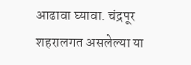आढावा घ्यावा. चंद्रपूर शहरालगत असलेल्या या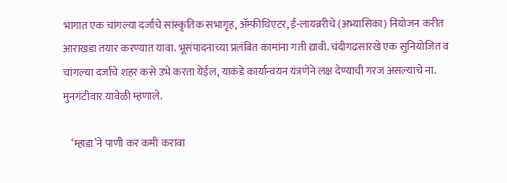भागात एक चांगल्या दर्जाचे सांस्कृतिक सभागृह, ॲम्फीथिएटर, ई-लायब्ररीचे (अभ्यासिका) नियोजन करीत आराखडा तयार करण्यात यावा. भूसंपादनाच्या प्रलंबित कामांना गती द्यावी. चंदीगढसारखे एक सुनियोजित व चांगल्या दर्जाचे शहर कसे उभे करता येईल, याकडे कार्यान्वयन यंत्रणेने लक्ष देण्याची गरज असल्याचे ना. मुनगंटीवार यावेळी म्हणाले.

    ‘म्हाडा’ने पाणी कर कमी करावा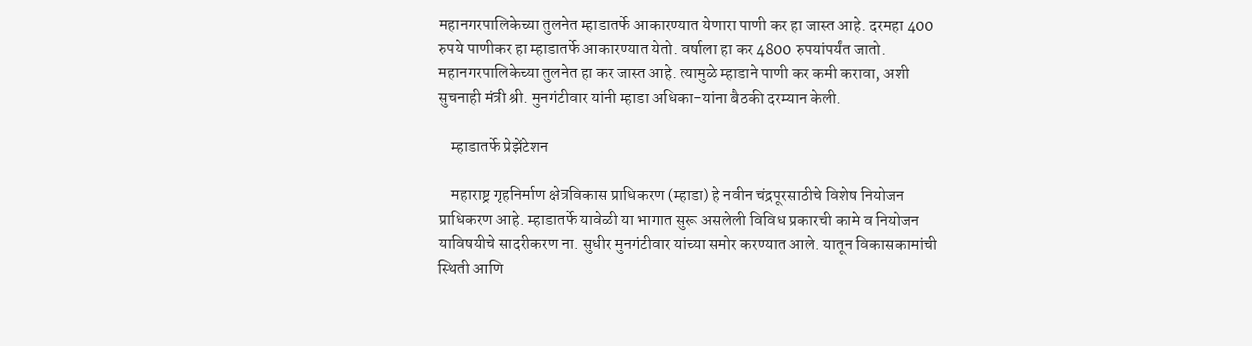महानगरपालिकेच्या तुलनेत म्हाडातर्फे आकारण्यात येणारा पाणी कर हा जास्त आहे. दरमहा 400 रुपये पाणीकर हा म्हाडातर्फे आकारण्यात येतो. वर्षाला हा कर 4800 रुपयांपर्यंत जातो. महानगरपालिकेच्या तुलनेत हा कर जास्त आहे. त्यामुळे म्हाडाने पाणी कर कमी करावा, अशी सुचनाही मंत्री श्री. मुनगंटीवार यांनी म्हाडा अधिका-यांना बैठकी दरम्यान केली.

    म्हाडातर्फे प्रेझेंटेशन

    महाराष्ट्र गृहनिर्माण क्षेत्रविकास प्राधिकरण (म्हाडा) हे नवीन चंद्रपूरसाठीचे विशेष नियोजन प्राधिकरण आहे. म्हाडातर्फे यावेळी या भागात सुरू असलेली विविध प्रकारची कामे व नियोजन याविषयीचे सादरीकरण ना. सुधीर मुनगंटीवार यांच्या समोर करण्यात आले. यातून विकासकामांची स्थिती आणि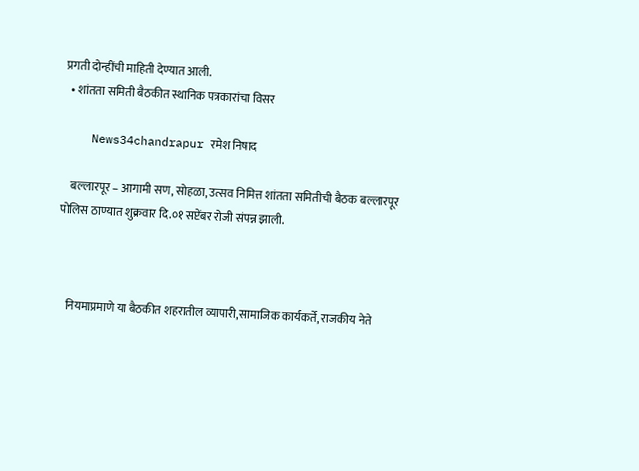प्रगती दोन्हींची माहिती देण्यात आली.
  • शांतता समिती बैठकीत स्थानिक पत्रकारांचा विसर

    News34chandrapur रमेश निषाद

    बल्लारपूर – आगामी सण, सोहळा, उत्सव निमित्त शांतता समितीची बैठक बल्लारपूर पोलिस ठाण्यात शुक्रवार दि.०१ सप्टेंबर रोजी संपन्न झाली.



    नियमाप्रमाणे या बैठकीत शहरातील व्यापारी,सामाजिक कार्यकर्ते, राजकीय नेते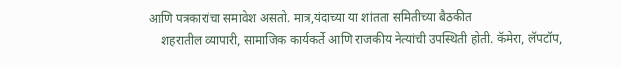आणि पत्रकारांचा समावेश असतो. मात्र,यंदाच्या या शांतता समितीच्या बैठकीत
    शहरातील व्यापारी, सामाजिक कार्यकर्ते आणि राजकीय नेत्यांची उपस्थिती होती. कॅमेरा, लॅपटॉप,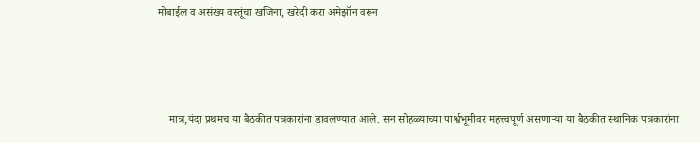मोबाईल व असंख्य वस्तूंचा खजिना, खरेदी करा अमेझॉन वरून



    मात्र,यंदा प्रथमच या बैठकीत पत्रकारांना डावलण्यात आले. सन सोहळ्याच्या पार्श्वभूमीवर महत्त्वपूर्ण असणाऱ्या या बैठकीत स्थानिक पत्रकारांना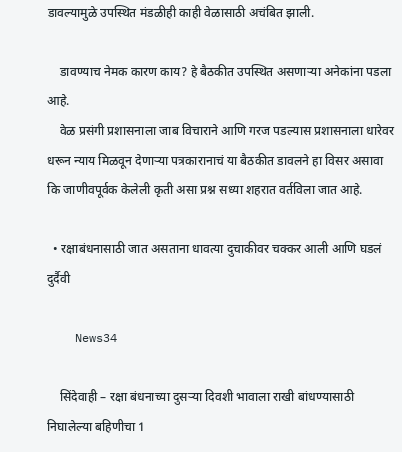डावल्यामुळे उपस्थित मंडळीही काही वेळासाठी अचंबित झाली.

    डावण्याच नेमक कारण काय? हे बैठकीत उपस्थित असणाऱ्या अनेकांना पडला आहे.
    वेळ प्रसंगी प्रशासनाला जाब विचाराने आणि गरज पडल्यास प्रशासनाला धारेवर धरून न्याय मिळवून देणाऱ्या पत्रकारानाचं या बैठकीत डावलने हा विसर असावा कि जाणीवपूर्वक केलेली कृती असा प्रश्न सध्या शहरात वर्तविला जात आहे.

  • रक्षाबंधनासाठी जात असताना धावत्या दुचाकीवर चक्कर आली आणि घडलं दुर्दैवी

    News34

    सिंदेवाही – रक्षा बंधनाच्या दुसऱ्या दिवशी भावाला राखी बांधण्यासाठी निघालेल्या बहिणीचा 1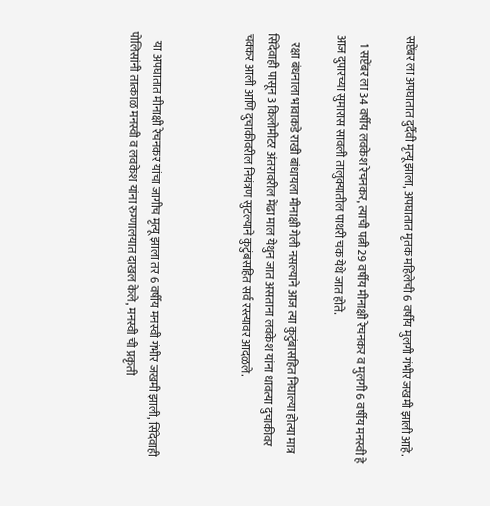सप्टेंबर ला अपघातात दुर्दैवी मृत्यू झाला, अपघातात मृतक महिलेची 6 वर्षीय मुलगी गंभीर जखमी झाली आहे.

    1 सप्टेंबर ला 34 वर्षीय लवकेश रेचनकर, त्याची पत्नी 29 वर्षीय मीनाक्षी रेचनकर व मुलगी 6 वर्षीय मनस्वी हे आज दुपारच्या सुमारास सावली तालुक्यातील पाथरी चक येथे जात होते.

    रक्षा बंधनाला भावाकडे राखी बांधायला मीनाक्षी गेली नसल्याने आज त्या कुटुंबासहित निघाल्या होत्या मात्र सिंदेवाही पासून 3 किलोमीटर अंतरावरील मेंढा माल येथुन जात असताना लवकेश यांना धावत्या दुचाकीवर चक्कर आली आणि दुचाकीवरील नियंत्रण सुटल्याने कुटुंबसहित सर्व रस्त्यावर आदळले.



    या अपघातात मीनाक्षी रेचनकर यांचा जागीच मृत्यू झाला तर 6 वर्षीय मनस्वी गंभीर जखमी झाली, सिंदेवाही पोलिसांनी तात्काळ मनस्वी व लवकेश यांना रुग्णालयात दाखल केले, मनस्वी ची प्रकृती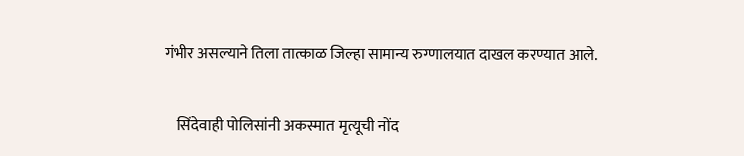गंभीर असल्याने तिला तात्काळ जिल्हा सामान्य रुग्णालयात दाखल करण्यात आले.

    सिंदेवाही पोलिसांनी अकस्मात मृत्यूची नोंद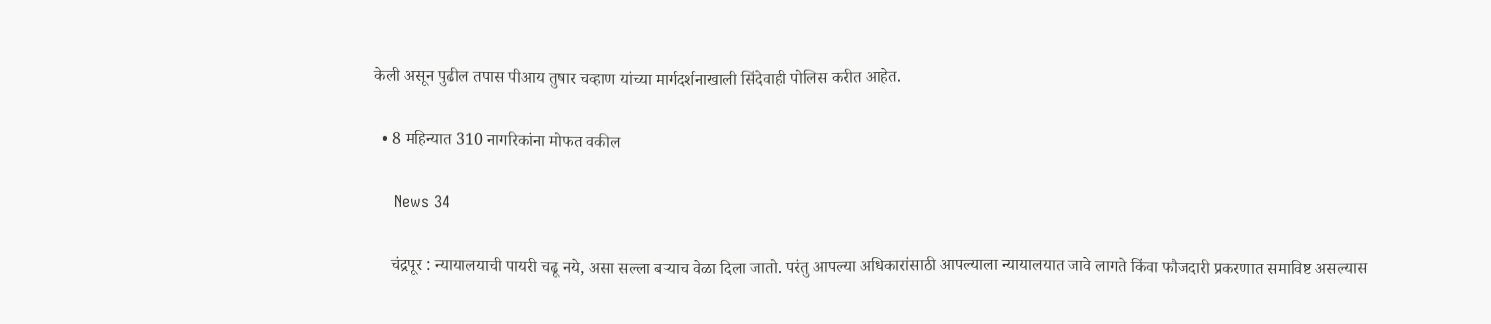केली असून पुढील तपास पीआय तुषार चव्हाण यांच्या मार्गदर्शनाखाली सिंदेवाही पोलिस करीत आहेत.

  • 8 महिन्यात 310 नागरिकांना मोफत वकील

    News 34

    चंद्रपूर : न्यायालयाची पायरी चढू नये, असा सल्ला बऱ्याच वेळा दिला जातो. परंतु आपल्या अधिकारांसाठी आपल्याला न्यायालयात जावे लागते किंवा फौजदारी प्रकरणात समाविष्ट असल्यास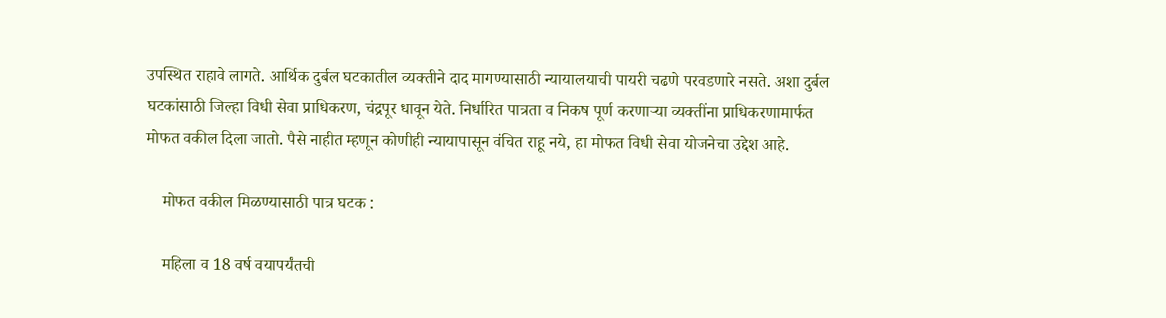उपस्थित राहावे लागते. आर्थिक दुर्बल घटकातील व्यक्तीने दाद मागण्यासाठी न्यायालयाची पायरी चढणे परवडणारे नसते. अशा दुर्बल घटकांसाठी जिल्हा विधी सेवा प्राधिकरण, चंद्रपूर धावून येते. निर्धारित पात्रता व निकष पूर्ण करणाऱ्या व्यक्तींना प्राधिकरणामार्फत मोफत वकील दिला जातो. पैसे नाहीत म्हणून कोणीही न्यायापासून वंचित राहू नये, हा मोफत विधी सेवा योजनेचा उद्देश आहे.

    मोफत वकील मिळण्यासाठी पात्र घटक :

    महिला व 18 वर्ष वयापर्यंतची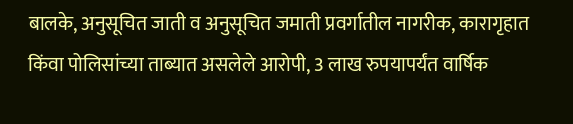बालके, अनुसूचित जाती व अनुसूचित जमाती प्रवर्गातील नागरीक, कारागृहात किंवा पोलिसांच्या ताब्यात असलेले आरोपी, 3 लाख रुपयापर्यंत वार्षिक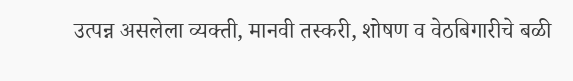उत्पन्न असलेला व्यक्ती, मानवी तस्करी, शोषण व वेठबिगारीचे बळी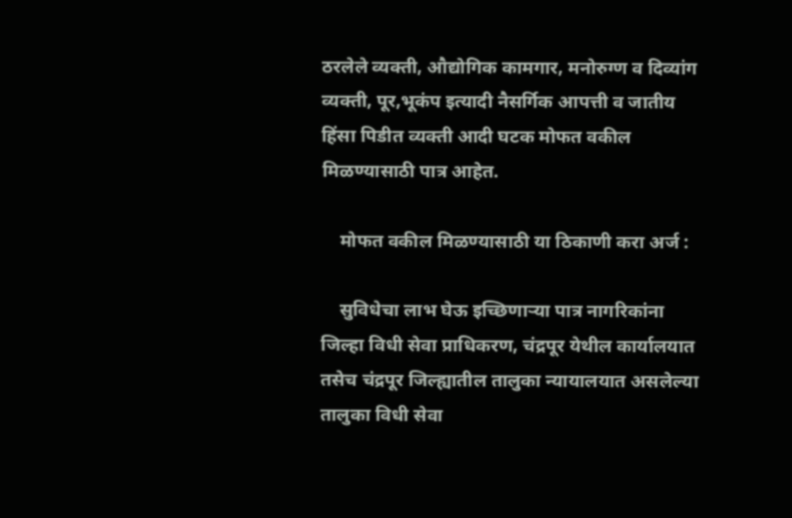ठरलेले व्यक्ती, औद्योगिक कामगार, मनोरुग्ण व दिव्यांग व्यक्ती, पूर,भूकंप इत्यादी नैसर्गिक आपत्ती व जातीय हिंसा पिडीत व्यक्ती आदी घटक मोफत वकील मिळण्यासाठी पात्र आहेत.

    मोफत वकील मिळण्यासाठी या ठिकाणी करा अर्ज :

    सुविधेचा लाभ घेऊ इच्छिणाऱ्या पात्र नागरिकांना जिल्हा विधी सेवा प्राधिकरण, चंद्रपूर येथील कार्यालयात तसेच चंद्रपूर जिल्ह्यातील तालुका न्यायालयात असलेल्या तालुका विधी सेवा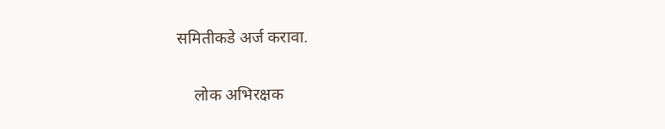समितीकडे अर्ज करावा.

    लोक अभिरक्षक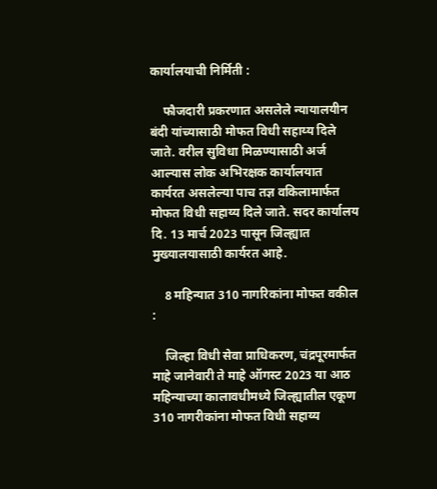कार्यालयाची निर्मिती :

    फौजदारी प्रकरणात असलेले न्यायालयीन बंदी यांच्यासाठी मोफत विधी सहाय्य दिले जाते. वरील सुविधा मिळण्यासाठी अर्ज आल्यास लोक अभिरक्षक कार्यालयात कार्यरत असलेल्या पाच तज्ञ वकिलामार्फत मोफत विधी सहाय्य दिले जाते. सदर कार्यालय दि. 13 मार्च 2023 पासून जिल्ह्यात मुख्यालयासाठी कार्यरत आहे.

    8 महिन्यात 310 नागरिकांना मोफत वकील :

    जिल्हा विधी सेवा प्राधिकरण, चंद्रपूरमार्फत माहे जानेवारी ते माहे ऑगस्ट 2023 या आठ महिन्याच्या कालावधीमध्ये जिल्ह्यातील एकूण 310 नागरीकांना मोफत विधी सहाय्य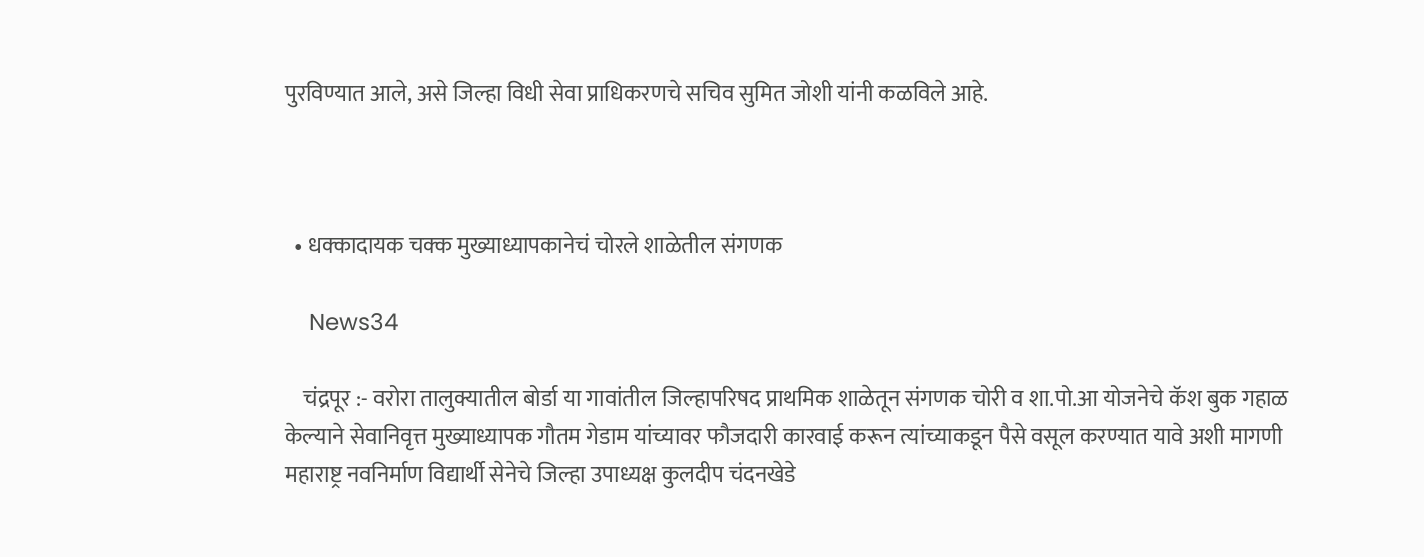पुरविण्यात आले, असे जिल्हा विधी सेवा प्राधिकरणचे सचिव सुमित जोशी यांनी कळविले आहे.



  • धक्कादायक चक्क मुख्याध्यापकानेचं चोरले शाळेतील संगणक

    News34

    चंद्रपूर :- वरोरा तालुक्यातील बोर्डा या गावांतील जिल्हापरिषद प्राथमिक शाळेतून संगणक चोरी व शा.पो.आ योजनेचे कॅश बुक गहाळ केल्याने सेवानिवृत्त मुख्याध्यापक गौतम गेडाम यांच्यावर फौजदारी कारवाई करून त्यांच्याकडून पैसे वसूल करण्यात यावे अशी मागणी महाराष्ट्र नवनिर्माण विद्यार्थी सेनेचे जिल्हा उपाध्यक्ष कुलदीप चंदनखेडे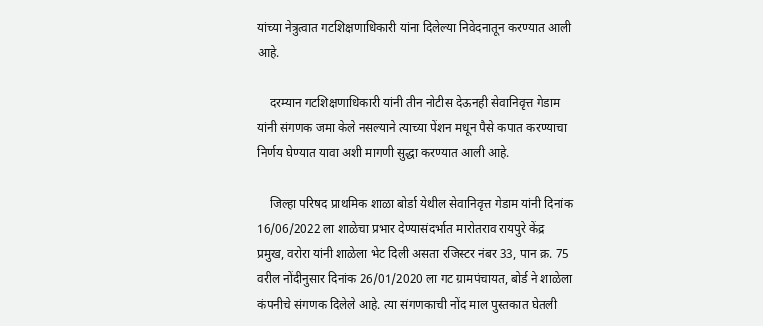यांच्या नेत्रुत्वात गटशिक्षणाधिकारी यांना दिलेल्या निवेदनातून करण्यात आली आहे.

    दरम्यान गटशिक्षणाधिकारी यांनी तीन नोटीस देऊनही सेवानिवृत्त गेडाम यांनी संगणक जमा केले नसल्याने त्याच्या पेंशन मधून पैसे कपात करण्याचा निर्णय घेण्यात यावा अशी मागणी सुद्धा करण्यात आली आहे.

    जिल्हा परिषद प्राथमिक शाळा बोर्डा येथील सेवानिवृत्त गेडाम यांनी दिनांक 16/06/2022 ला शाळेचा प्रभार देण्यासंदर्भात मारोतराव रायपुरे केंद्र प्रमुख, वरोरा यांनी शाळेला भेट दिली असता रजिस्टर नंबर 33, पान क्र. 75 वरील नोंदीनुसार दिनांक 26/01/2020 ला गट ग्रामपंचायत, बोर्ड ने शाळेला कंपनीचे संगणक दिलेले आहे. त्या संगणकाची नोंद माल पुस्तकात घेतली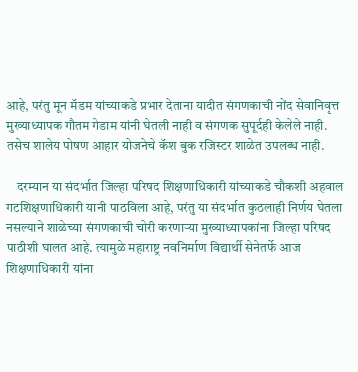आहे, परंतु मून मॅडम यांच्याकडे प्रभार देताना यादीत संगणकाची नोंद सेवानिवृत्त मुख्याध्यापक गौतम गेडाम यांनी घेतली नाही व संगणक सुपूर्दही केलेले नाही. तसेच शालेय पोषण आहार योजनेचे कॅश बुक रजिस्टर शाळेत उपलब्ध नाही.

    दरम्यान या संदर्भात जिल्हा परिषद शिक्षणाधिकारी यांच्याकडे चौकशी अहवाल गटशिक्षणाधिकारी यानी पाठविला आहे, परंतु या संदर्भात कुठलाही निर्णय घेतला नसल्याने शाळेच्या संगणकाची चोरी करणाऱ्या मुख्याध्यापकांना जिल्हा परिषद पाठीशी घालत आहे. त्यामुळे महाराष्ट्र नवनिर्माण विद्यार्थी सेनेतर्फे आज शिक्षणाधिकारी यांना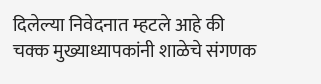दिलेल्या निवेदनात म्हटले आहे की चक्क मुख्याध्यापकांनी शाळेचे संगणक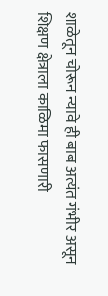शाळेतून चोरून न्यावे ही बाब अत्यंत गंभीर असून शिक्षण क्षेत्राला काळिमा फासणारी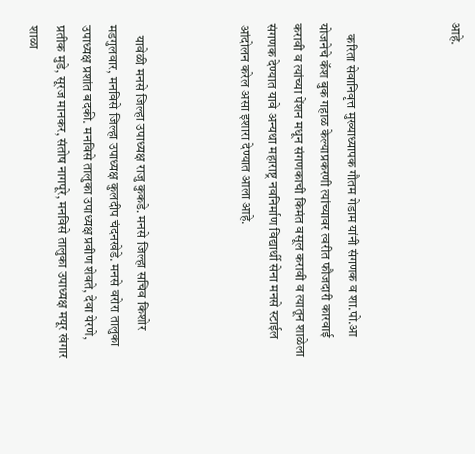आहे.



    करिता सेवानिवृत्त मुख्याध्यापक गौतम गेडाम यांनी संगणक व शा.पो.आ योजनेचे कॅश बुक गहाळ केल्याप्रकरणी त्यांच्यावर त्वरीत फौजदारी कारवाई करावी व त्यांच्या पेंशन मधून संगणकाची किमंत वसूल करावी व त्यातून शाळेला संगणक देण्यात यावे अन्यथा महाराष्ट्र नवनिर्माण विद्यार्थी सेना मनसे स्टाईल आंदोलन करेल असा इशारा देण्यात आला आहे.



    यावेळी मनसे जिल्हा उपाध्यक्ष राजु कुकडे. मनसे जिल्हा सचिव किशोर मडगुलवार, मनविसे जिल्हा उपाध्यक्ष कुलदीप चंदनखेडे. मनसे वरोरा तालुका उपाध्यक्ष प्रशांत बदकी. मनविसे तालुका उपाध्यक्ष प्रवीण शेवते, देवा येरणे, प्रतीक मुडे, सूरज मानकर, संतोष नागपूरे, मनविसे तालुका उपाध्यक्ष मयूर खंगार शाळा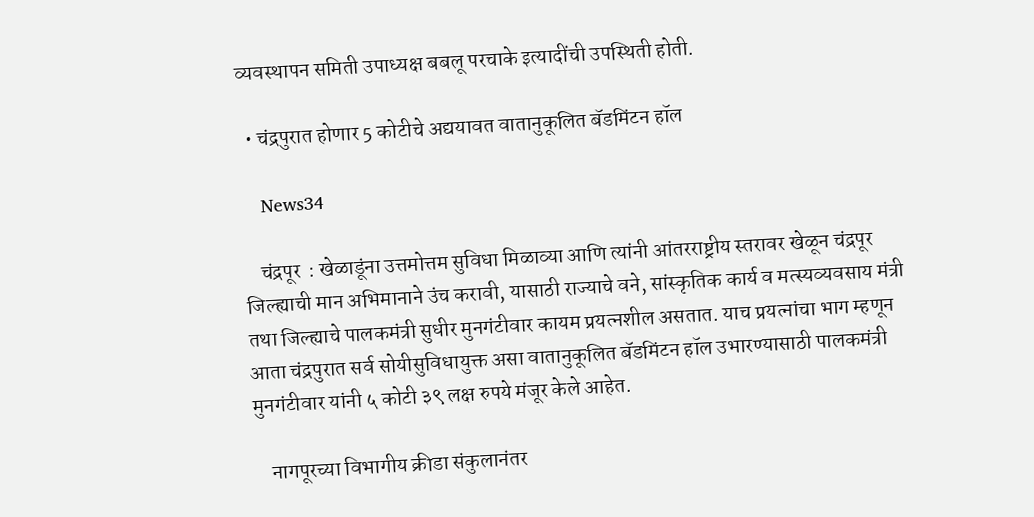व्यवस्थापन समिती उपाध्यक्ष बबलू परचाके इत्यादींची उपस्थिती होती.

  • चंद्रपुरात होणार 5 कोटीचे अद्ययावत वातानुकूलित बॅडमिंटन हॉल

    News34

    चंद्रपूर  : खेळाडूंना उत्तमोत्तम सुविधा मिळाव्या आणि त्यांनी आंतरराष्ट्रीय स्तरावर खेळून चंद्रपूर जिल्ह्याची मान अभिमानाने उंच करावी, यासाठी राज्याचे वने, सांस्कृतिक कार्य व मत्स्यव्यवसाय मंत्री तथा जिल्ह्याचे पालकमंत्री सुधीर मुनगंटीवार कायम प्रयत्नशील असतात. याच प्रयत्नांचा भाग म्हणून आता चंद्रपुरात सर्व सोयीसुविधायुक्त असा वातानुकूलित बॅडमिंटन हॉल उभारण्यासाठी पालकमंत्री मुनगंटीवार यांनी ५ कोटी ३९ लक्ष रुपये मंजूर केले आहेत.

    नागपूरच्या विभागीय क्रीडा संकुलानंतर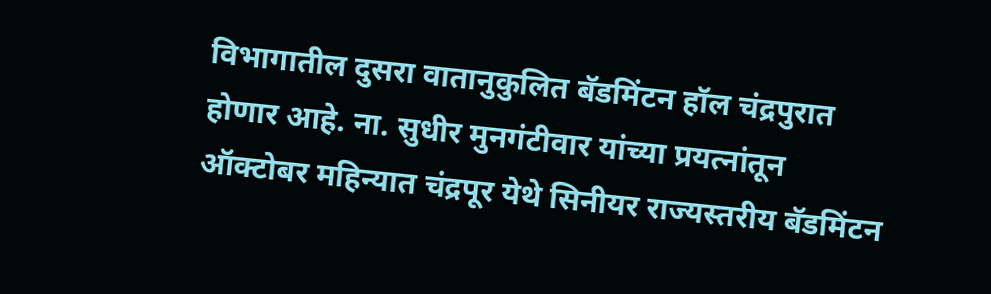विभागातील दुसरा वातानुकुलित बॅडमिंटन हॉल चंद्रपुरात होणार आहे. ना. सुधीर मुनगंटीवार यांच्या प्रयत्नांतून ऑक्टोबर महिन्यात चंद्रपूर येथे सिनीयर राज्यस्तरीय बॅडमिंटन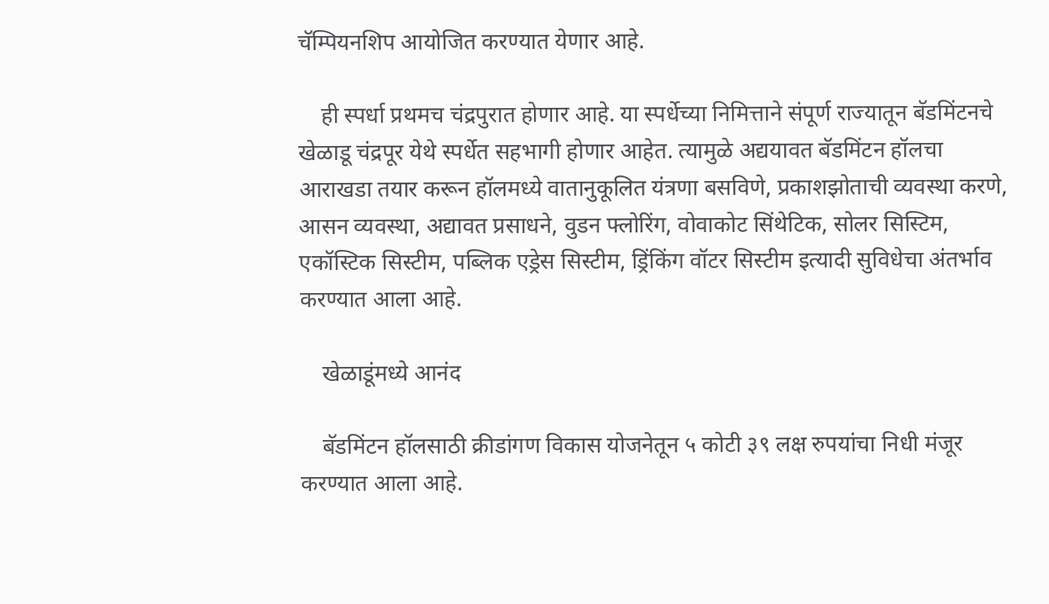चॅम्पियनशिप आयोजित करण्यात येणार आहे.

    ही स्पर्धा प्रथमच चंद्रपुरात होणार आहे. या स्पर्धेच्या निमित्ताने संपूर्ण राज्यातून बॅडमिंटनचे खेळाडू चंद्रपूर येथे स्पर्धेत सहभागी होणार आहेत. त्यामुळे अद्ययावत बॅडमिंटन हॉलचा आराखडा तयार करून हॉलमध्ये वातानुकूलित यंत्रणा बसविणे, प्रकाशझोताची व्यवस्था करणे, आसन व्यवस्था, अद्यावत प्रसाधने, वुडन फ्लोरिंग, वोवाकोट सिंथेटिक, सोलर सिस्टिम, एकॉस्टिक सिस्टीम, पब्लिक एड्रेस सिस्टीम, ड्रिंकिंग वॉटर सिस्टीम इत्यादी सुविधेचा अंतर्भाव करण्यात आला आहे.

    खेळाडूंमध्ये आनंद

    बॅडमिंटन हॉलसाठी क्रीडांगण विकास योजनेतून ५ कोटी ३९ लक्ष रुपयांचा निधी मंजूर करण्यात आला आहे.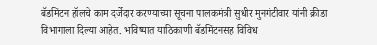बॅडमिंटन हॉलचे काम दर्जेदार करण्याच्या सूचना पालकमंत्री सुधीर मुनगंटीवार यांनी क्रीडा विभागाला दिल्या आहेत. भविष्यात याठिकाणी बॅडमिंटनसह विविध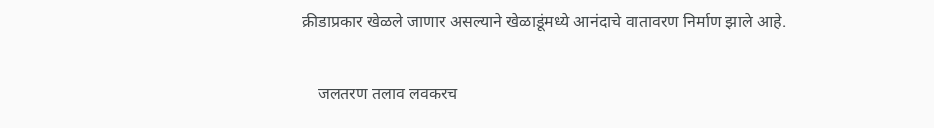क्रीडाप्रकार खेळले जाणार असल्याने खेळाडूंमध्ये आनंदाचे वातावरण निर्माण झाले आहे.

    जलतरण तलाव लवकरच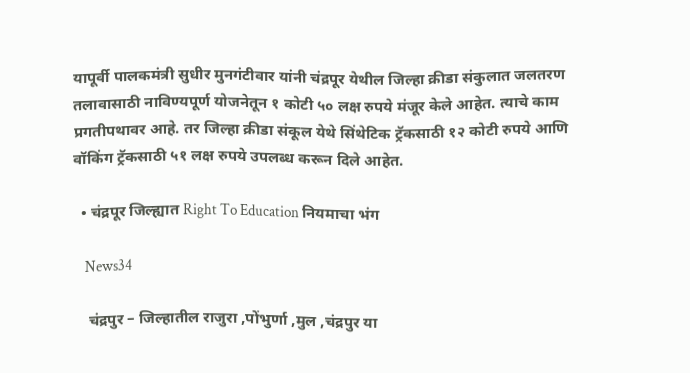यापूर्वी पालकमंत्री सुधीर मुनगंटीवार यांनी चंद्रपूर येथील जिल्हा क्रीडा संकुलात जलतरण तलावासाठी नाविण्यपूर्ण योजनेतून १ कोटी ५० लक्ष रुपये मंजूर केले आहेत. त्याचे काम प्रगतीपथावर आहे. तर जिल्हा क्रीडा संकूल येथे सिंथेटिक ट्रॅकसाठी १२ कोटी रुपये आणि वॉकिंग ट्रॅकसाठी ५१ लक्ष रुपये उपलब्ध करून दिले आहेत.

  • चंद्रपूर जिल्ह्यात Right To Education नियमाचा भंग

    News34

    चंद्रपुर – जिल्हातील राजुरा ,पोंभुर्णा ,मुल ,चंद्रपुर या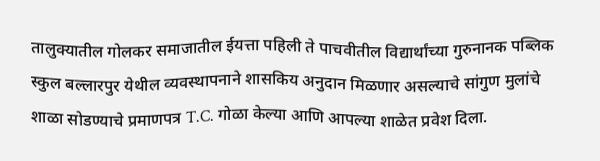तालुक्यातील गोलकर समाजातील ईयत्ता पहिली ते पाचवीतील विद्यार्थांच्या गुरुनानक पब्लिक स्कुल बल्लारपुर येथील व्यवस्थापनाने शासकिय अनुदान मिळणार असल्याचे सांगुण मुलांचे शाळा सोडण्याचे प्रमाणपत्र T.C. गोळा केल्या आणि आपल्या शाळेत प्रवेश दिला.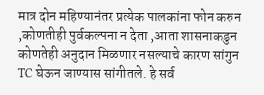मात्र दोन महिण्यानंतर प्रत्येक पालकांना फोन करुन ,कोणतीही पुर्वकल्पना न देता ,आता शासनाकडुन कोणतेही अनुदान मिळणार नसल्याचे कारण सांगुन TC घेऊन जाण्यास सांगीतले. हे सर्व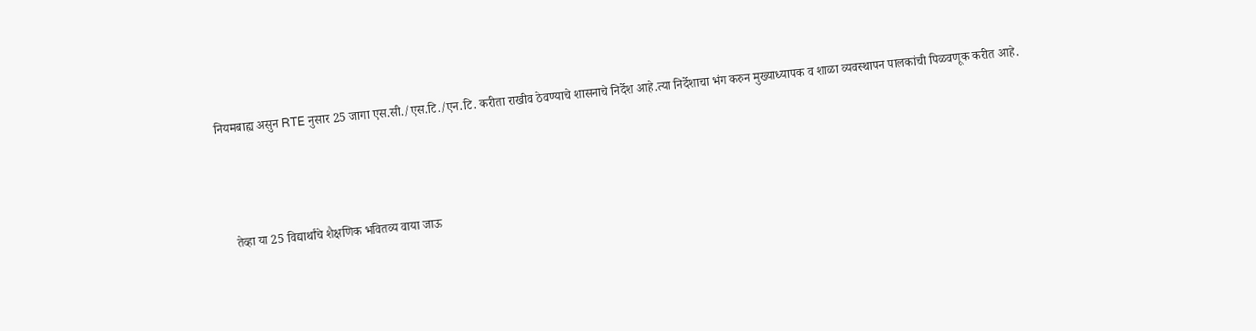नियमबाह्य असुन RTE नुसार 25 जागा एस.सी./एस.टि./एन.टि. करीता राखीव ठेवण्याचे शासनाचे निर्देश आहे.त्या निर्देशाचा भंग करुन मुख्याध्यापक व शाळा व्यवस्थापन पालकांची पिळवणूक करीत आहे.



    तेव्हा या 25 विद्यार्थांचे शैक्षणिक भवितव्य वाया जाऊ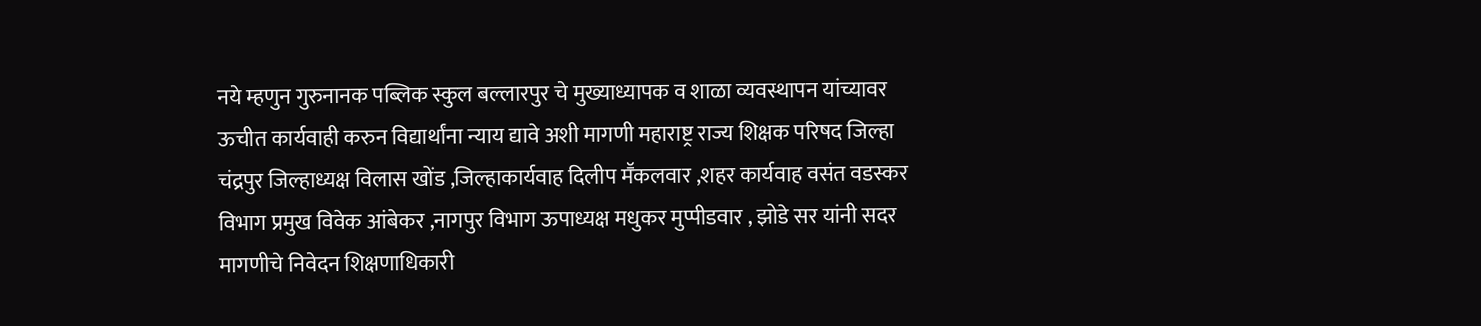नये म्हणुन गुरुनानक पब्लिक स्कुल बल्लारपुर चे मुख्याध्यापक व शाळा व्यवस्थापन यांच्यावर ऊचीत कार्यवाही करुन विद्यार्थांना न्याय द्यावे अशी मागणी महाराष्ट्र राज्य शिक्षक परिषद जिल्हा चंद्रपुर जिल्हाध्यक्ष विलास खोंड ,जिल्हाकार्यवाह दिलीप मॕकलवार ,शहर कार्यवाह वसंत वडस्कर विभाग प्रमुख विवेक आंबेकर ,नागपुर विभाग ऊपाध्यक्ष मधुकर मुप्पीडवार , झोडे सर यांनी सदर मागणीचे निवेदन शिक्षणाधिकारी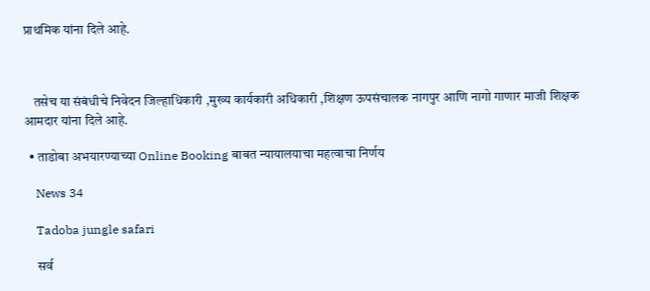प्राथमिक यांना दिले आहे.



    तसेच या संबंधीचे निवेदन जिल्हाधिकारी ,मुख्य कार्यकारी अधिकारी ,शिक्षण ऊपसंचालक नागपुर आणि नागो गाणार माजी शिक्षक आमदार यांना दिले आहे.

  • ताडोबा अभयारण्याच्या Online Booking बाबत न्यायालयाचा महत्वाचा निर्णय

    News 34

    Tadoba jungle safari

     सर्व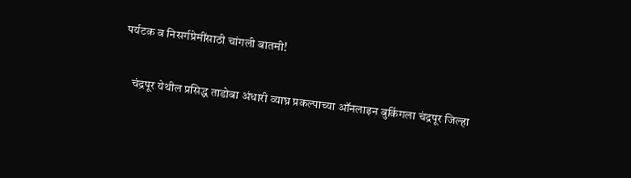पर्यटक व निसर्गप्रेमींसाठी चांगली बातमी!

    चंद्रपूर येथील प्रसिद्ध ताडोबा अंधारी व्याघ्र प्रकल्पाच्या ऑनलाइन बुकिंगला चंद्रपूर जिल्हा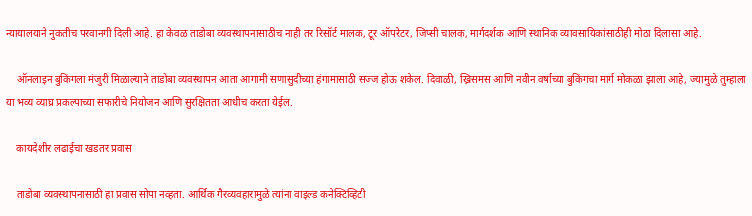न्यायालयाने नुकतीच परवानगी दिली आहे. हा केवळ ताडोबा व्यवस्थापनासाठीच नाही तर रिसॉर्ट मालक, टूर ऑपरेटर, जिप्सी चालक, मार्गदर्शक आणि स्थानिक व्यावसायिकांसाठीही मोठा दिलासा आहे.

    ऑनलाइन बुकिंगला मंजुरी मिळाल्याने ताडोबा व्यवस्थापन आता आगामी सणासुदीच्या हंगामासाठी सज्ज होऊ शकेल. दिवाळी, ख्रिसमस आणि नवीन वर्षाच्या बुकिंगचा मार्ग मोकळा झाला आहे, ज्यामुळे तुम्हाला या भव्य व्याघ्र प्रकल्पाच्या सफारीचे नियोजन आणि सुरक्षितता आधीच करता येईल.

    कायदेशीर लढाईचा खडतर प्रवास

    ताडोबा व्यवस्थापनासाठी हा प्रवास सोपा नव्हता. आर्थिक गैरव्यवहारामुळे त्यांना वाइल्ड कनेक्टिव्हिटी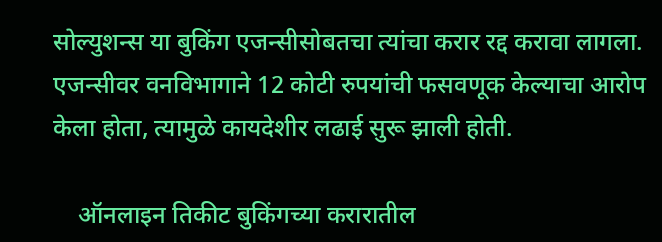सोल्युशन्स या बुकिंग एजन्सीसोबतचा त्यांचा करार रद्द करावा लागला. एजन्सीवर वनविभागाने 12 कोटी रुपयांची फसवणूक केल्याचा आरोप केला होता, त्यामुळे कायदेशीर लढाई सुरू झाली होती.

    ऑनलाइन तिकीट बुकिंगच्या करारातील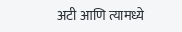अटी आणि त्यामध्ये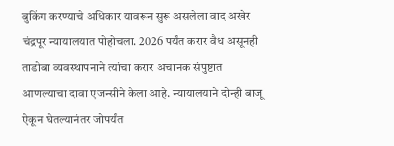बुकिंग करण्याचे अधिकार यावरून सुरू असलेला वाद अखेर चंद्रपूर न्यायालयात पोहोचला. 2026 पर्यंत करार वैध असूनही ताडोबा व्यवस्थापनाने त्यांचा करार अचानक संपुष्टात आणल्याचा दावा एजन्सीने केला आहे. न्यायालयाने दोन्ही बाजू ऐकून घेतल्यानंतर जोपर्यंत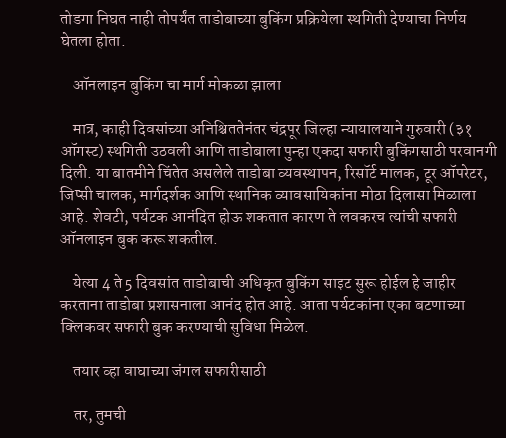तोडगा निघत नाही तोपर्यंत ताडोबाच्या बुकिंग प्रक्रियेला स्थगिती देण्याचा निर्णय घेतला होता.

    ऑनलाइन बुकिंग चा मार्ग मोकळा झाला

    मात्र, काही दिवसांच्या अनिश्चिततेनंतर चंद्रपूर जिल्हा न्यायालयाने गुरुवारी (३१ ऑगस्ट) स्थगिती उठवली आणि ताडोबाला पुन्हा एकदा सफारी बुकिंगसाठी परवानगी दिली. या बातमीने चिंतेत असलेले ताडोबा व्यवस्थापन, रिसॉर्ट मालक, टूर ऑपरेटर, जिप्सी चालक, मार्गदर्शक आणि स्थानिक व्यावसायिकांना मोठा दिलासा मिळाला आहे. शेवटी, पर्यटक आनंदित होऊ शकतात कारण ते लवकरच त्यांची सफारी ऑनलाइन बुक करू शकतील.

    येत्या 4 ते 5 दिवसांत ताडोबाची अधिकृत बुकिंग साइट सुरू होईल हे जाहीर करताना ताडोबा प्रशासनाला आनंद होत आहे. आता पर्यटकांना एका बटणाच्या क्लिकवर सफारी बुक करण्याची सुविधा मिळेल.

    तयार व्हा वाघाच्या जंगल सफारीसाठी

    तर, तुमची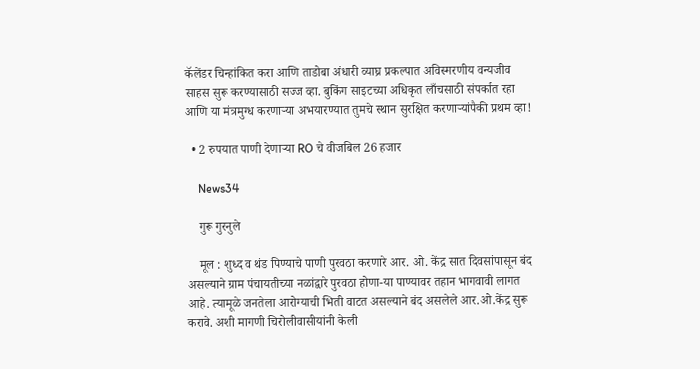कॅलेंडर चिन्हांकित करा आणि ताडोबा अंधारी व्याघ्र प्रकल्पात अविस्मरणीय वन्यजीव साहस सुरू करण्यासाठी सज्ज व्हा. बुकिंग साइटच्या अधिकृत लाँचसाठी संपर्कात रहा आणि या मंत्रमुग्ध करणाऱ्या अभयारण्यात तुमचे स्थान सुरक्षित करणार्‍यांपैकी प्रथम व्हा!

  • 2 रुपयात पाणी देणाऱ्या RO चे वीजबिल 26 हजार

    News34

    गुरू गुरनुले

    मूल : शुध्द व थंड पिण्याचे पाणी पुरवठा करणारे आर. ओ. केंद्र सात दिवसांपासून बंद असल्याने ग्राम पंचायतीच्या नळांद्वारे पुरवठा होणा-या पाण्यावर तहान भागवावी लागत आहे. त्यामूळे जनतेला आरोग्याची भिती वाटत असल्याने बंद असलेले आर.ओ.केंद्र सुरू करावे. अशी मागणी चिरोलीवासीयांनी केली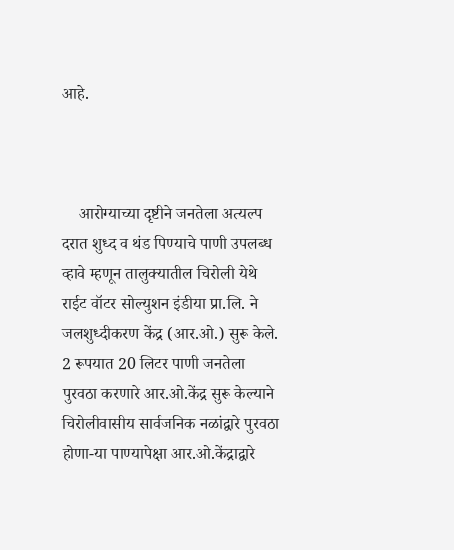आहे.



    आरोग्याच्या दृष्टीने जनतेला अत्यल्प दरात शुध्द व थंड पिण्याचे पाणी उपलब्ध व्हावे म्हणून तालुक्यातील चिरोली येथे राईट वॉटर सोल्युशन इंडीया प्रा.लि. ने जलशुध्दीकरण केंद्र (आर.ओ.) सुरू केले. 2 रूपयात 20 लिटर पाणी जनतेला पुरवठा करणारे आर.ओ.केंद्र सुरू केल्याने चिरोलीवासीय सार्वजनिक नळांद्वारे पुरवठा होणा-या पाण्यापेक्षा आर.ओ.केंद्राद्वारे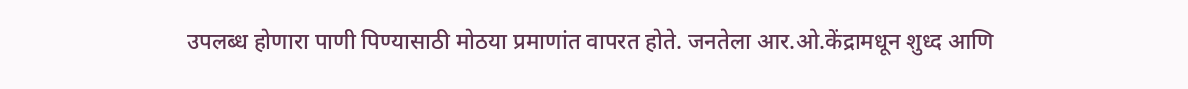उपलब्ध होणारा पाणी पिण्यासाठी मोठया प्रमाणांत वापरत होते. जनतेला आर.ओ.केंद्रामधून शुध्द आणि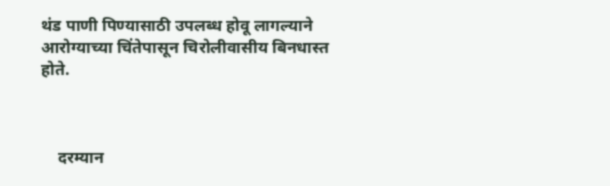थंड पाणी पिण्यासाठी उपलब्ध होवू लागल्याने आरोग्याच्या चिंतेपासून चिरोलीवासीय बिनधास्त होते.



    दरम्यान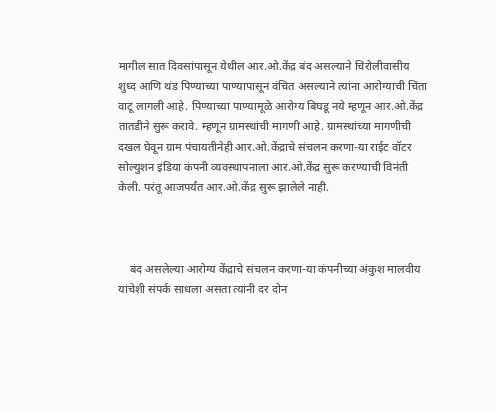मागील सात दिवसांपासून येथील आर.ओ.केंद्र बंद असल्याने चिरोलीवासीय शुध्द आणि थंड पिण्याच्या पाण्यापासून वंचित असल्याने त्यांना आरोग्याची चिंता वाटू लागली आहे. पिण्याच्या पाण्यामूळे आरोग्य बिघडू नये म्हणून आर.ओ.केंद्र तातडीने सुरू करावे. म्हणून ग्रामस्थांची मागणी आहे. ग्रामस्थांच्या मागणीची दखल घेवून ग्राम पंचायतीनेही आर.ओ.केंद्राचे संचलन करणा-या राईट वॉटर सोल्युशन इंडिया कंपनी व्यवस्थापनाला आर.ओ.केंद्र सुरू करण्याची विनंती केली. परंतू आजपर्यंत आर.ओ.केंद्र सुरू झालेले नाही.



    बंद असलेल्या आरोग्य केंद्राचे संचलन करणा-या कंपनीच्या अंकुश मालवीय यांचेशी संपर्क साधला असता त्यांनी दर दोन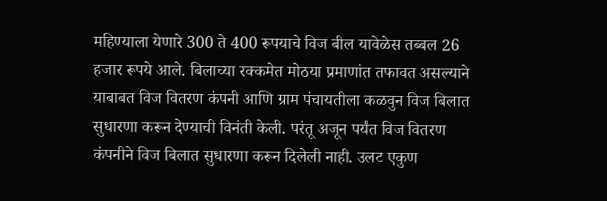महिण्याला येणारे 300 ते 400 रूपयाचे विज बील यावेळेस तब्बल 26 हजार रूपये आले. बिलाच्या रक्कमेत मोठया प्रमाणांत तफावत असल्याने याबाबत विज वितरण कंपनी आणि ग्राम पंचायतीला कळवुन विज बिलात सुधारणा करून देण्याची विनंती केली. परंतू अजून पर्यंत विज वितरण कंपनीने विज बिलात सुधारणा करून दिलेली नाही. उलट एकुण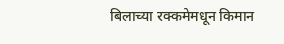बिलाच्या रक्कमेमधून किमान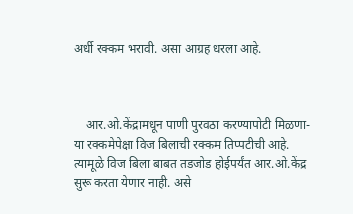अर्धी रक्कम भरावी. असा आग्रह धरला आहे.



    आर.ओ.केंद्रामधून पाणी पुरवठा करण्यापोटी मिळणा-या रक्कमेपेक्षा विज बिलाची रक्कम तिप्पटीची आहे. त्यामूळे विज बिला बाबत तडजोड होईपर्यंत आर.ओ.केंद्र सुरू करता येणार नाही. असे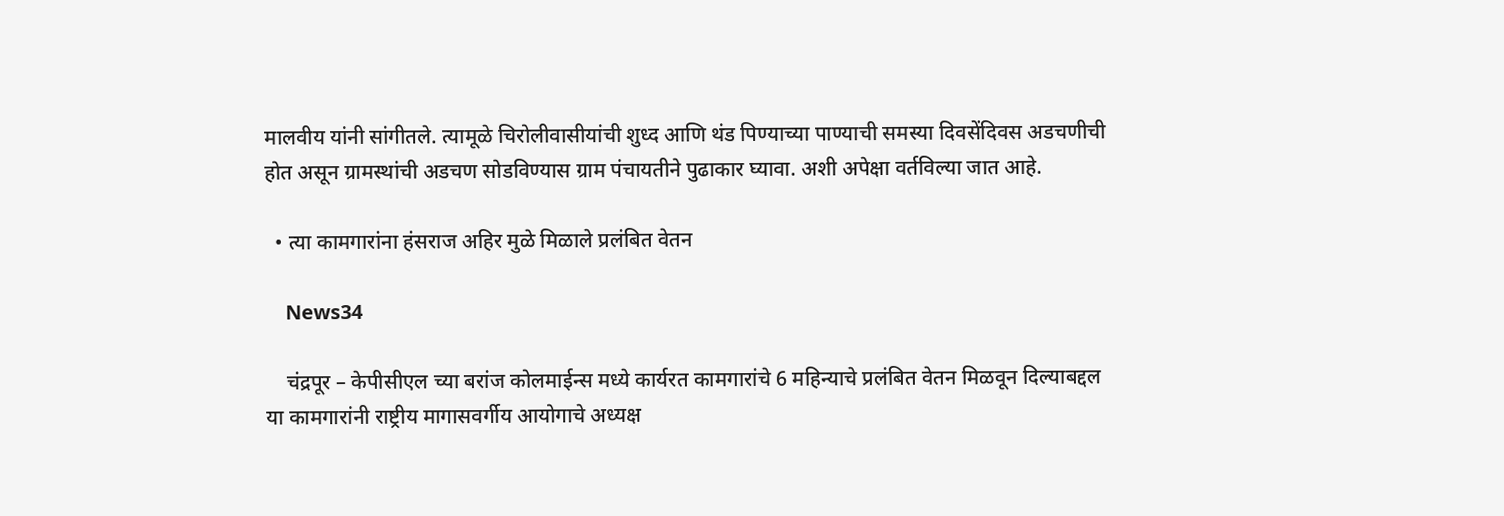मालवीय यांनी सांगीतले. त्यामूळे चिरोलीवासीयांची शुध्द आणि थंड पिण्याच्या पाण्याची समस्या दिवसेंदिवस अडचणीची होत असून ग्रामस्थांची अडचण सोडविण्यास ग्राम पंचायतीने पुढाकार घ्यावा. अशी अपेक्षा वर्तविल्या जात आहे.

  • त्या कामगारांना हंसराज अहिर मुळे मिळाले प्रलंबित वेतन

    News34

    चंद्रपूर – केपीसीएल च्या बरांज कोलमाईन्स मध्ये कार्यरत कामगारांचे 6 महिन्याचे प्रलंबित वेतन मिळवून दिल्याबद्दल या कामगारांनी राष्ट्रीय मागासवर्गीय आयोगाचे अध्यक्ष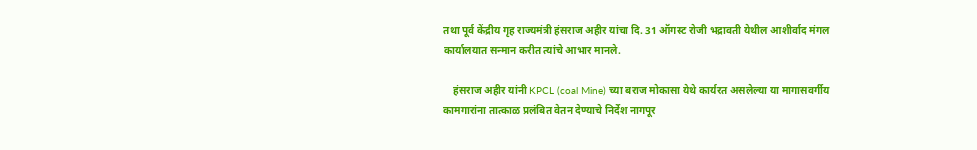तथा पूर्व केंद्रीय गृह राज्यमंत्री हंसराज अहीर यांचा दि. 31 ऑगस्ट रोजी भद्रावती येथील आशीर्वाद मंगल कार्यालयात सन्मान करीत त्यांचे आभार मानले.

    हंसराज अहीर यांनी KPCL (coal Mine) च्या बराज मोकासा येथे कार्यरत असलेल्या या मागासवर्गीय कामगारांना तात्काळ प्रलंबित वेतन देण्याचे निर्देश नागपूर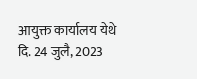आयुक्त कार्यालय येथे दि. 24 जुलै, 2023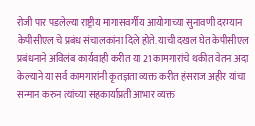रोजी पार पडलेल्या राष्ट्रीय मागासवर्गीय आयोगाच्या सुनावणी दरम्यान केपीसीएल चे प्रबंध संचालकांना दिले होते. याची दखल घेत केपीसीएल प्रबंधनाने अविलंब कार्यवाही करीत या 21 कामगारांचे थकीत वेतन अदा केल्याने या सर्व कामगारांनी कृतज्ञता व्यक्त करीत हंसराज अहीर यांचा सन्मान करुन त्यांच्या सहकार्याप्रती आभार व्यक्त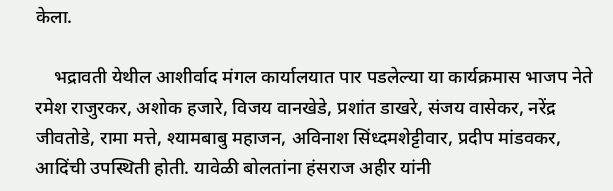केला.

    भद्रावती येथील आशीर्वाद मंगल कार्यालयात पार पडलेल्या या कार्यक्रमास भाजप नेते रमेश राजुरकर, अशोक हजारे, विजय वानखेडे, प्रशांत डाखरे, संजय वासेकर, नरेंद्र जीवतोडे, रामा मत्ते, श्यामबाबु महाजन, अविनाश सिंध्दमशेट्टीवार, प्रदीप मांडवकर, आदिंची उपस्थिती होती. यावेळी बोलतांना हंसराज अहीर यांनी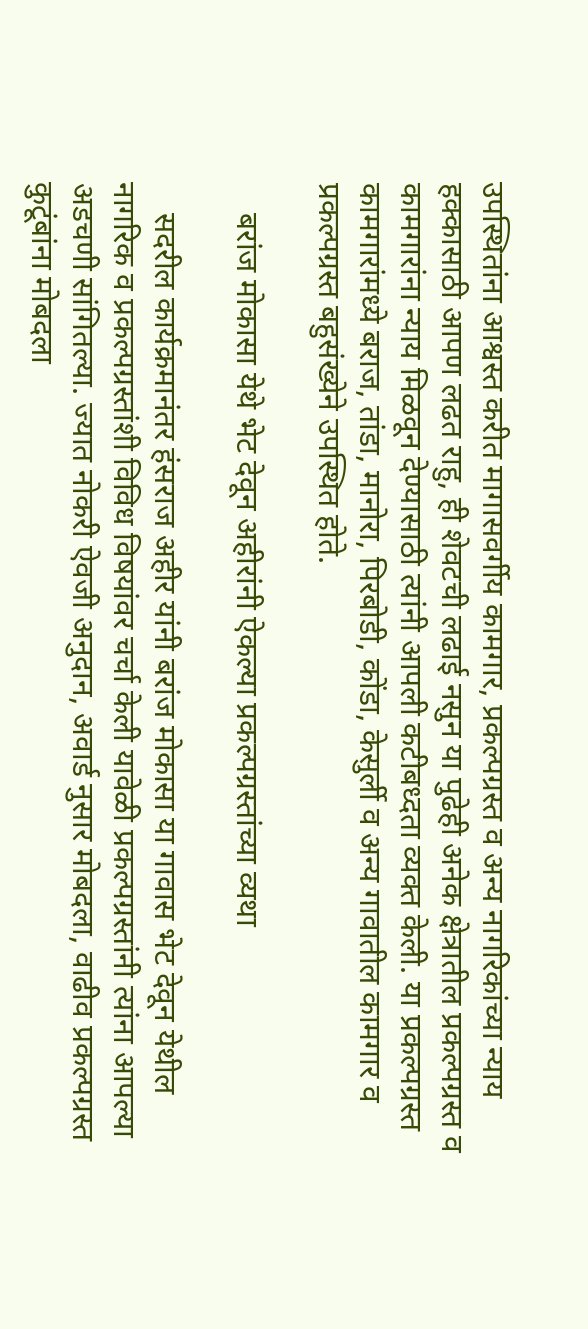उपस्थितांना आश्वस्त करीत मागासवर्गीय कामगार, प्रकल्पग्रस्त व अन्य नागरिकांच्या न्याय हक्कासाठी आपण लढत राहु, ही शेवटची लढाई नसुन या पुढेही अनेक क्षेत्रातील प्रकल्पग्रस्त व कामगारांना न्याय मिळवून देण्यासाठी त्यांनी आपली कटीबध्दता व्यक्त केली. या प्रकल्पग्रस्त कामगारांमध्ये बराज, तांडा, मानोरा, पिरबोडी, कोंडा, केसुर्ली व अन्य गावातील कामगार व प्रकल्पग्रस्त बहुसंख्येने उपस्थित होते.

    बरांज मोकासा येथे भेट देवून अहीरांनी ऐकल्या प्रकल्पग्रस्तांच्या व्यथा

    सदरील कार्यक्रमानंतर हंसराज अहीर यांनी बरांज मोकासा या गावास भेट देवून येथील नागरिक व प्रकल्पग्रस्तांशी विविध विषयांवर चर्चा केली यावेळी प्रकल्पग्रस्तांनी त्यांना आपल्या अडचणी सांगितल्या. ज्यात नोकरी ऐवजी अनुदान, अवार्ड नुसार मोबदला, वाढीव प्रकल्पग्रस्त कुटूंबांना मोबदला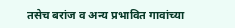तसेच बरांज व अन्य प्रभावित गावांच्या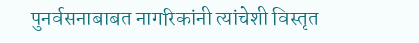पुनर्वसनाबाबत नागरिकांनी त्यांचेशी विस्तृत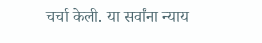चर्चा केली. या सर्वांना न्याय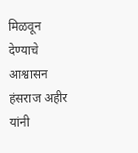मिळवून देण्याचे आश्वासन हंसराज अहीर यांनी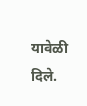यावेळी दिले.